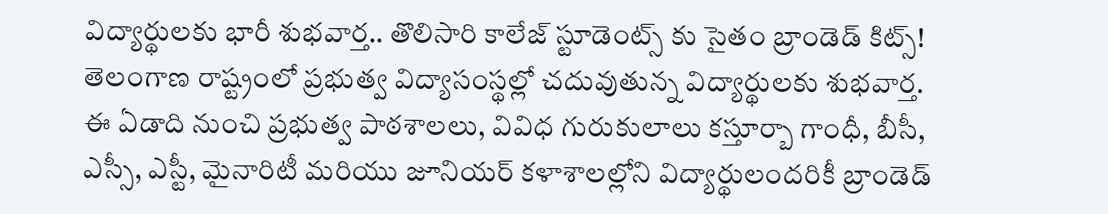విద్యార్థులకు భారీ శుభవార్త.. తొలిసారి కాలేజ్ స్టూడెంట్స్ కు సైతం బ్రాండెడ్ కిట్స్!
తెలంగాణ రాష్ట్రంలో ప్రభుత్వ విద్యాసంస్థల్లో చదువుతున్న విద్యార్థులకు శుభవార్త. ఈ ఏడాది నుంచి ప్రభుత్వ పాఠశాలలు, వివిధ గురుకులాలు కస్తూర్బా గాంధీ, బీసీ, ఎస్సీ, ఎస్టీ, మైనారిటీ మరియు జూనియర్ కళాశాలల్లోని విద్యార్థులందరికీ బ్రాండెడ్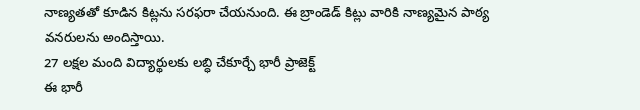నాణ్యతతో కూడిన కిట్లను సరఫరా చేయనుంది. ఈ బ్రాండెడ్ కిట్లు వారికి నాణ్యమైన పాఠ్య వనరులను అందిస్తాయి.
27 లక్షల మంది విద్యార్థులకు లబ్ధి చేకూర్చే భారీ ప్రాజెక్ట్
ఈ భారీ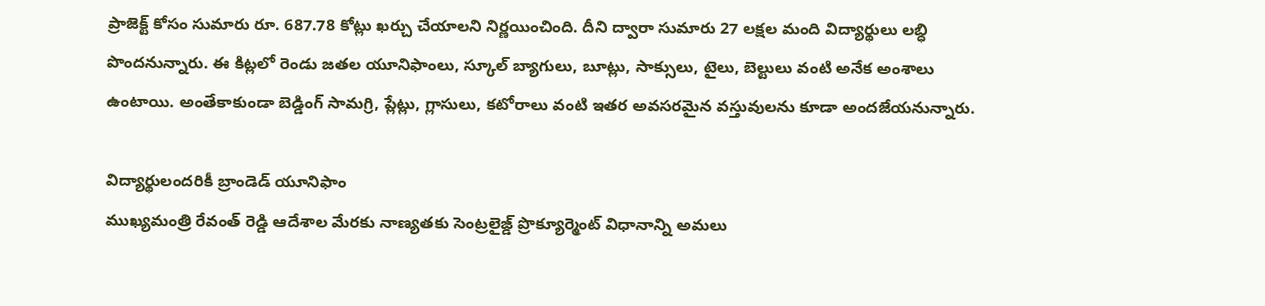ప్రాజెక్ట్ కోసం సుమారు రూ. 687.78 కోట్లు ఖర్చు చేయాలని నిర్ణయించింది. దీని ద్వారా సుమారు 27 లక్షల మంది విద్యార్థులు లబ్ధి పొందనున్నారు. ఈ కిట్లలో రెండు జతల యూనిఫాంలు, స్కూల్ బ్యాగులు, బూట్లు, సాక్సులు, టైలు, బెల్టులు వంటి అనేక అంశాలు ఉంటాయి. అంతేకాకుండా బెడ్డింగ్ సామగ్రి, ప్లేట్లు, గ్లాసులు, కటోరాలు వంటి ఇతర అవసరమైన వస్తువులను కూడా అందజేయనున్నారు.

విద్యార్థులందరికీ బ్రాండెడ్ యూనిఫాం
ముఖ్యమంత్రి రేవంత్ రెడ్డి ఆదేశాల మేరకు నాణ్యతకు సెంట్రలైజ్డ్ ప్రొక్యూర్మెంట్ విధానాన్ని అమలు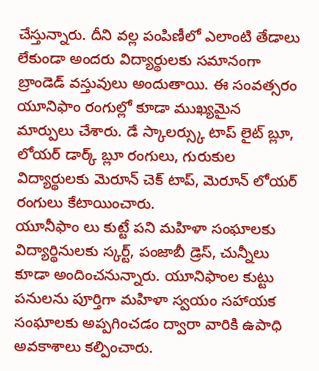చేస్తున్నారు. దీని వల్ల పంపిణీలో ఎలాంటి తేడాలు లేకుండా అందరు విద్యార్థులకు సమానంగా బ్రాండెడ్ వస్తువులు అందుతాయి. ఈ సంవత్సరం యూనిఫాం రంగుల్లో కూడా ముఖ్యమైన మార్పులు చేశారు. డే స్కాలర్స్కు టాప్ లైట్ బ్లూ, లోయర్ డార్క్ బ్లూ రంగులు, గురుకుల విద్యార్థులకు మెరూన్ చెక్ టాప్, మెరూన్ లోయర్ రంగులు కేటాయించారు.
యూనీఫాం లు కుట్టే పని మహిళా సంఘాలకు
విద్యార్థినులకు స్కర్ట్, పంజాబీ డ్రెస్, చున్నీలు కూడా అందించనున్నారు. యూనిఫాంల కుట్టు పనులను పూర్తిగా మహిళా స్వయం సహాయక సంఘాలకు అప్పగించడం ద్వారా వారికి ఉపాధి అవకాశాలు కల్పించారు.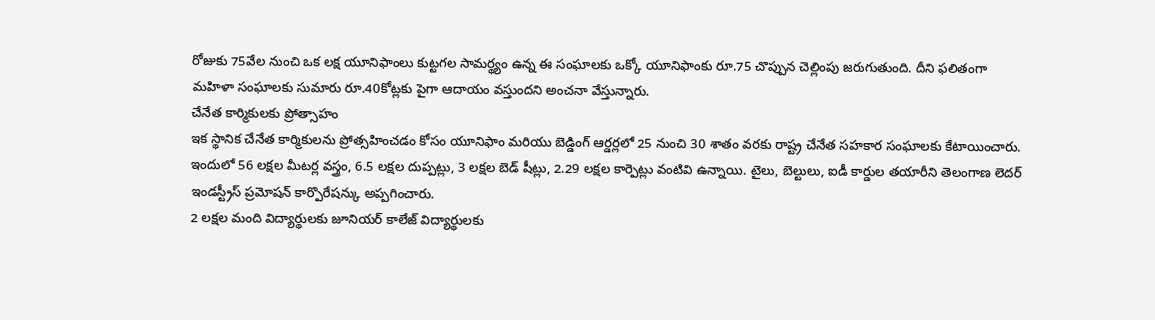రోజుకు 75వేల నుంచి ఒక లక్ష యూనిఫాంలు కుట్టగల సామర్థ్యం ఉన్న ఈ సంఘాలకు ఒక్కో యూనిఫాంకు రూ.75 చొప్పున చెల్లింపు జరుగుతుంది. దీని ఫలితంగా మహిళా సంఘాలకు సుమారు రూ.40కోట్లకు పైగా ఆదాయం వస్తుందని అంచనా వేస్తున్నారు.
చేనేత కార్మికులకు ప్రోత్సాహం
ఇక స్థానిక చేనేత కార్మికులను ప్రోత్సహించడం కోసం యూనిఫాం మరియు బెడ్డింగ్ ఆర్డర్లలో 25 నుంచి 30 శాతం వరకు రాష్ట్ర చేనేత సహకార సంఘాలకు కేటాయించారు. ఇందులో 56 లక్షల మీటర్ల వస్త్రం, 6.5 లక్షల దుప్పట్లు, 3 లక్షల బెడ్ షీట్లు, 2.29 లక్షల కార్పెట్లు వంటివి ఉన్నాయి. టైలు, బెల్టులు, ఐడీ కార్డుల తయారీని తెలంగాణ లెదర్ ఇండస్ట్రీస్ ప్రమోషన్ కార్పొరేషన్కు అప్పగించారు.
2 లక్షల మంది విద్యార్థులకు జూనియర్ కాలేజ్ విద్యార్థులకు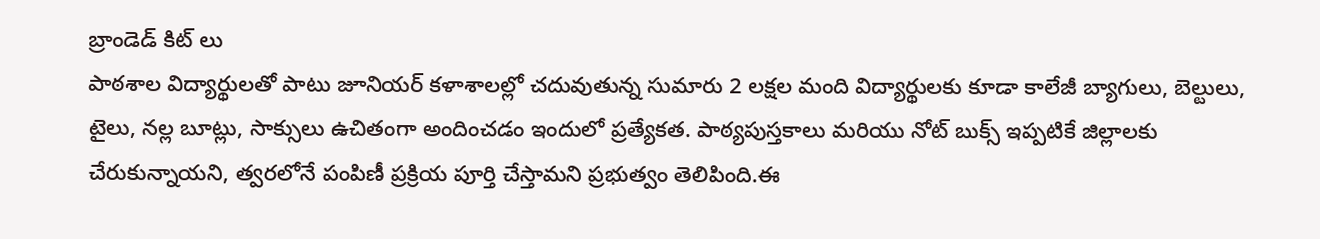బ్రాండెడ్ కిట్ లు
పాఠశాల విద్యార్థులతో పాటు జూనియర్ కళాశాలల్లో చదువుతున్న సుమారు 2 లక్షల మంది విద్యార్థులకు కూడా కాలేజీ బ్యాగులు, బెల్టులు, టైలు, నల్ల బూట్లు, సాక్సులు ఉచితంగా అందించడం ఇందులో ప్రత్యేకత. పాఠ్యపుస్తకాలు మరియు నోట్ బుక్స్ ఇప్పటికే జిల్లాలకు చేరుకున్నాయని, త్వరలోనే పంపిణీ ప్రక్రియ పూర్తి చేస్తామని ప్రభుత్వం తెలిపింది.ఈ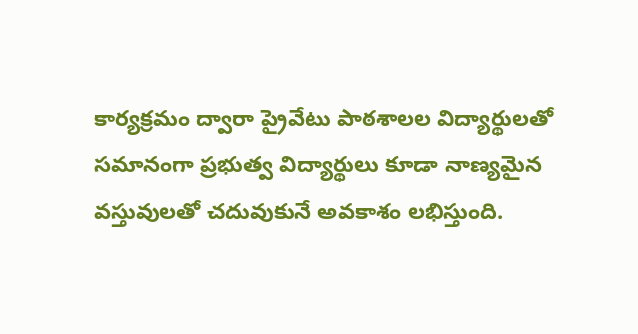కార్యక్రమం ద్వారా ప్రైవేటు పాఠశాలల విద్యార్థులతో సమానంగా ప్రభుత్వ విద్యార్థులు కూడా నాణ్యమైన వస్తువులతో చదువుకునే అవకాశం లభిస్తుంది.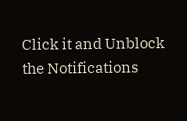Click it and Unblock the Notifications